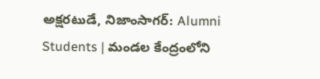అక్షరటుడే, నిజాంసాగర్: Alumni Students | మండల కేంద్రంలోని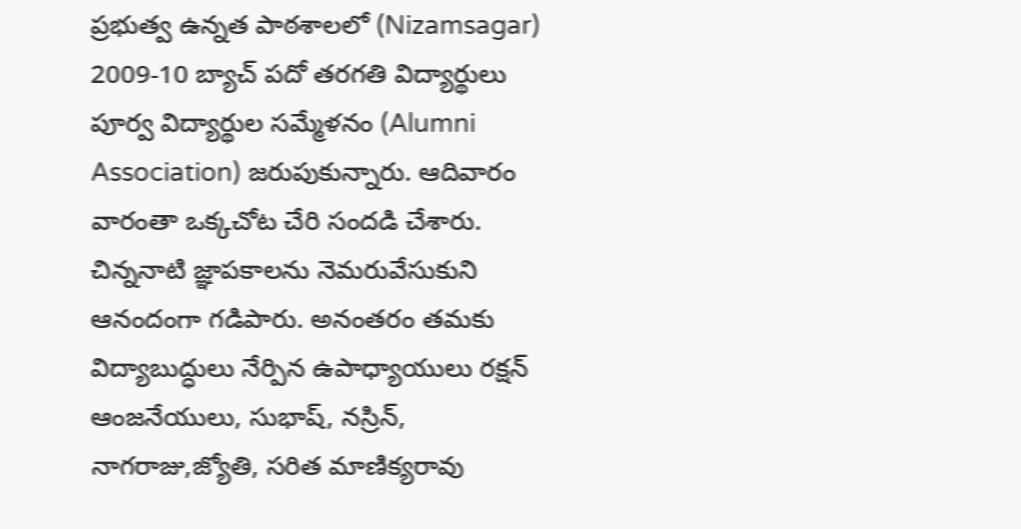ప్రభుత్వ ఉన్నత పాఠశాలలో (Nizamsagar) 2009-10 బ్యాచ్ పదో తరగతి విద్యార్థులు పూర్వ విద్యార్థుల సమ్మేళనం (Alumni Association) జరుపుకున్నారు. ఆదివారం వారంతా ఒక్కచోట చేరి సందడి చేశారు. చిన్ననాటి జ్ఞాపకాలను నెమరువేసుకుని ఆనందంగా గడిపారు. అనంతరం తమకు విద్యాబుద్ధులు నేర్పిన ఉపాధ్యాయులు రక్షన్ ఆంజనేయులు, సుభాష్, నస్రిన్, నాగరాజు,జ్యోతి, సరిత మాణిక్యరావు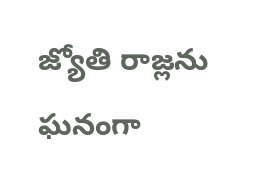జ్యోతి రాజ్లను ఘనంగా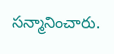సన్మానించారు.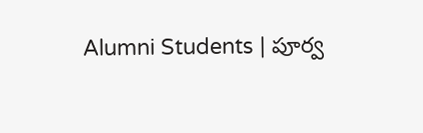Alumni Students | పూర్వ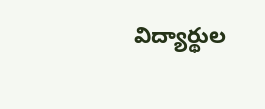విద్యార్థుల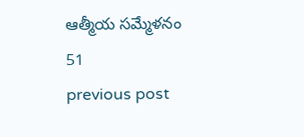ఆత్మీయ సమ్మేళనం
51
previous post